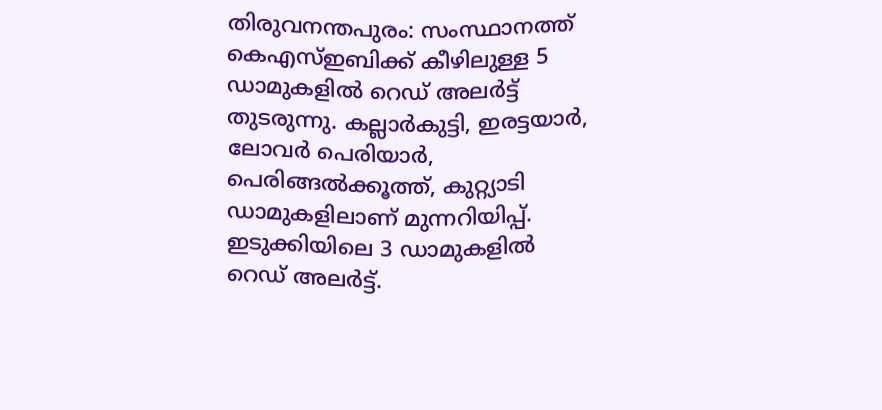തിരുവനന്തപുരം: സംസ്ഥാനത്ത് കെഎസ്ഇബിക്ക് കീഴിലുള്ള 5 ഡാമുകളിൽ റെഡ് അലർട്ട് തുടരുന്നു. കല്ലാർകുട്ടി, ഇരട്ടയാർ, ലോവർ പെരിയാർ, പെരിങ്ങൽക്കൂത്ത്, കുറ്റ്യാടി ഡാമുകളിലാണ് മുന്നറിയിപ്പ്. ഇടുക്കിയിലെ 3 ഡാമുകളിൽ റെഡ് അലർട്ട്.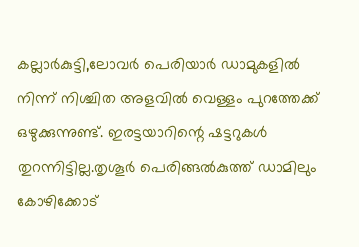കല്ലാർകുട്ടി,ലോവർ പെരിയാർ ഡാമുകളിൽ നിന്ന് നിശ്ചിത അളവിൽ വെള്ളം പുറത്തേക്ക് ഒഴുക്കുന്നുണ്ട്. ഇരട്ടയാറിന്റെ ഷട്ടറുകൾ തുറന്നിട്ടില്ല.തൃശൂർ പെരിങ്ങൽകുത്ത് ഡാമിലും കോഴിക്കോട്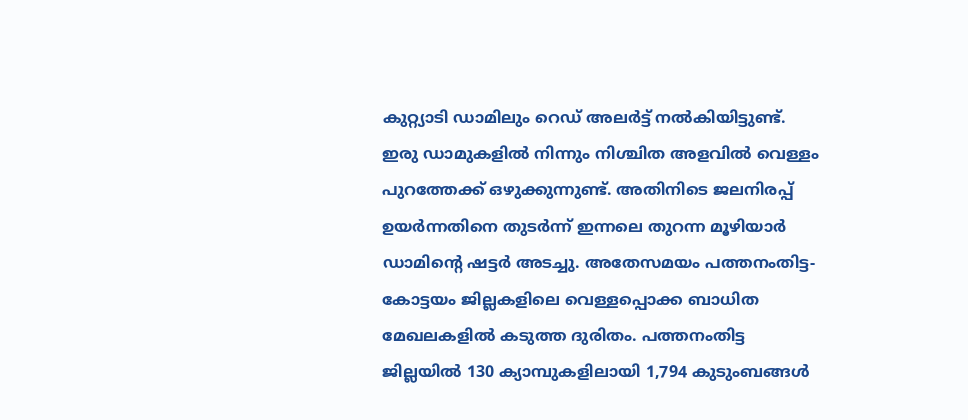കുറ്റ്യാടി ഡാമിലും റെഡ് അലർട്ട് നൽകിയിട്ടുണ്ട്.
ഇരു ഡാമുകളിൽ നിന്നും നിശ്ചിത അളവിൽ വെള്ളം പുറത്തേക്ക് ഒഴുക്കുന്നുണ്ട്. അതിനിടെ ജലനിരപ്പ് ഉയർന്നതിനെ തുടർന്ന് ഇന്നലെ തുറന്ന മൂഴിയാർ ഡാമിന്റെ ഷട്ടർ അടച്ചു. അതേസമയം പത്തനംതിട്ട-കോട്ടയം ജില്ലകളിലെ വെള്ളപ്പൊക്ക ബാധിത മേഖലകളിൽ കടുത്ത ദുരിതം. പത്തനംതിട്ട ജില്ലയിൽ 130 ക്യാമ്പുകളിലായി 1,794 കുടുംബങ്ങൾ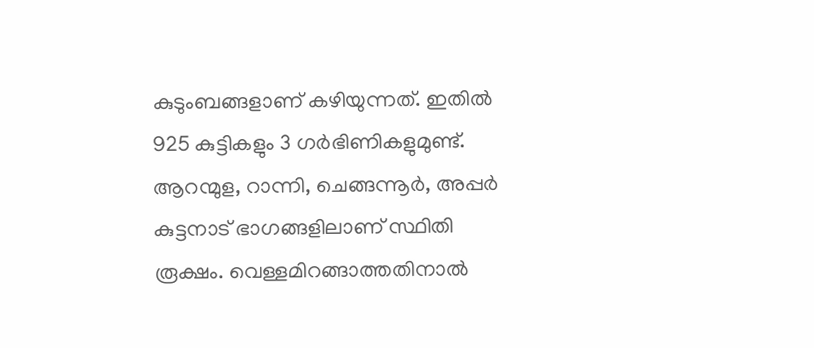കുടുംബങ്ങളാണ് കഴിയുന്നത്. ഇതിൽ 925 കുട്ടികളും 3 ഗർഭിണികളുമുണ്ട്.
ആറന്മുള, റാന്നി, ചെങ്ങന്നൂർ, അപ്പർ കുട്ടനാട് ഭാഗങ്ങളിലാണ് സ്ഥിതി രൂക്ഷം. വെള്ളമിറങ്ങാത്തതിനാൽ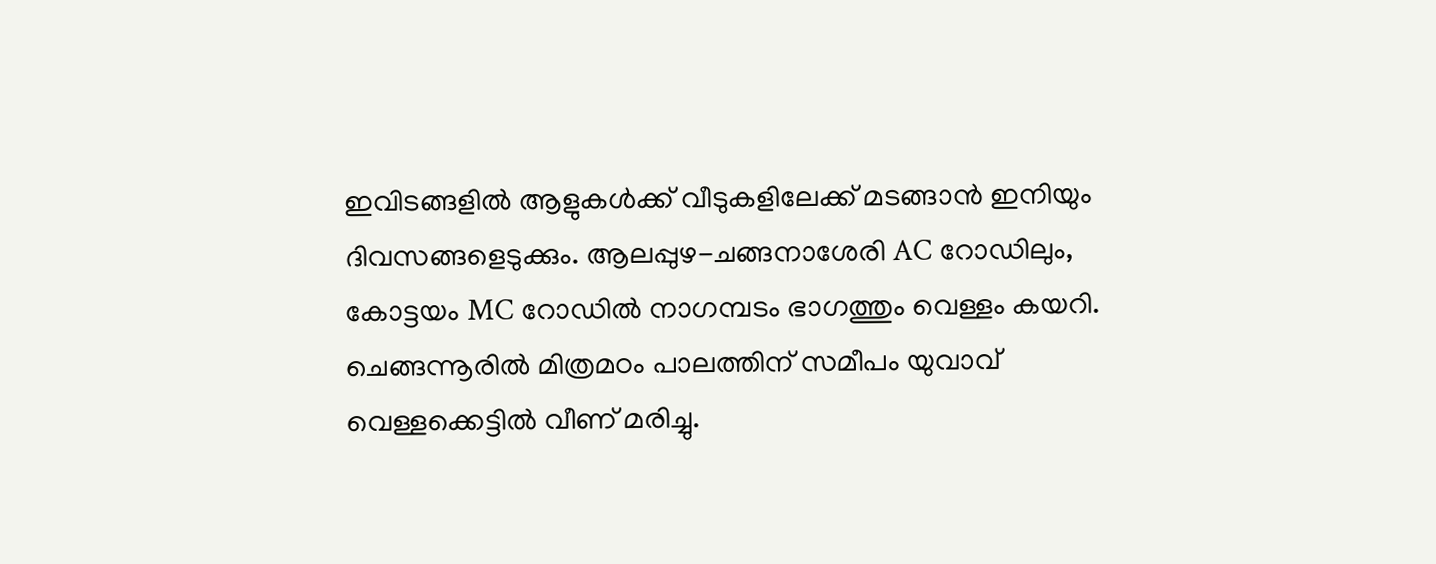ഇവിടങ്ങളിൽ ആളുകൾക്ക് വീടുകളിലേക്ക് മടങ്ങാൻ ഇനിയും ദിവസങ്ങളെടുക്കും. ആലപ്പുഴ-ചങ്ങനാശേരി AC റോഡിലും, കോട്ടയം MC റോഡിൽ നാഗമ്പടം ഭാഗത്തും വെള്ളം കയറി. ചെങ്ങന്നൂരിൽ മിത്രമഠം പാലത്തിന് സമീപം യുവാവ് വെള്ളക്കെട്ടിൽ വീണ് മരിച്ചു.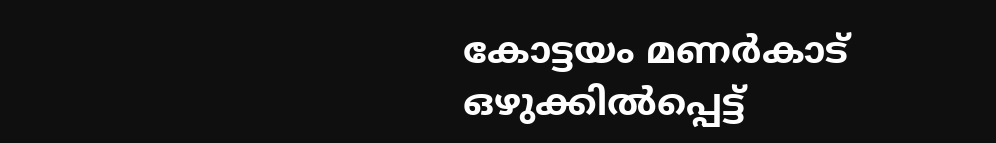കോട്ടയം മണർകാട് ഒഴുക്കിൽപ്പെട്ട്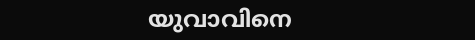യുവാവിനെ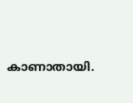കാണാതായി.